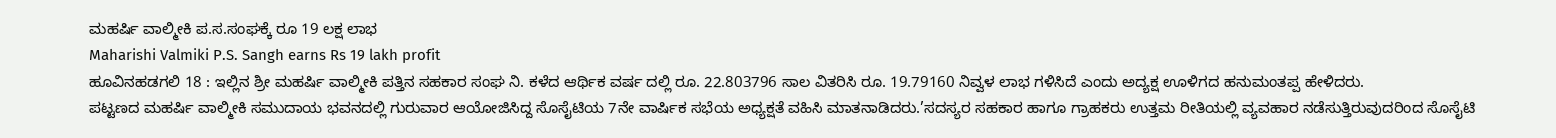ಮಹರ್ಷಿ ವಾಲ್ಮೀಕಿ ಪ.ಸ.ಸಂಘಕ್ಕೆ ರೂ 19 ಲಕ್ಷ ಲಾಭ
Maharishi Valmiki P.S. Sangh earns Rs 19 lakh profit
ಹೂವಿನಹಡಗಲಿ 18 : ಇಲ್ಲಿನ ಶ್ರೀ ಮಹರ್ಷಿ ವಾಲ್ಮೀಕಿ ಪತ್ತಿನ ಸಹಕಾರ ಸಂಘ ನಿ. ಕಳೆದ ಆರ್ಥಿಕ ವರ್ಷ ದಲ್ಲಿ ರೂ. 22.803796 ಸಾಲ ವಿತರಿಸಿ ರೂ. 19.79160 ನಿವ್ವಳ ಲಾಭ ಗಳಿಸಿದೆ ಎಂದು ಅದ್ಯಕ್ಷ ಊಳಿಗದ ಹನುಮಂತಪ್ಪ ಹೇಳಿದರು.
ಪಟ್ಟಣದ ಮಹರ್ಷಿ ವಾಲ್ಮೀಕಿ ಸಮುದಾಯ ಭವನದಲ್ಲಿ ಗುರುವಾರ ಆಯೋಜಿಸಿದ್ದ ಸೊಸೈಟಿಯ 7ನೇ ವಾರ್ಷಿಕ ಸಭೆಯ ಅಧ್ಯಕ್ಷತೆ ವಹಿಸಿ ಮಾತನಾಡಿದರು.’ಸದಸ್ಯರ ಸಹಕಾರ ಹಾಗೂ ಗ್ರಾಹಕರು ಉತ್ತಮ ರೀತಿಯಲ್ಲಿ ವ್ಯವಹಾರ ನಡೆಸುತ್ತಿರುವುದರಿಂದ ಸೊಸೈಟಿ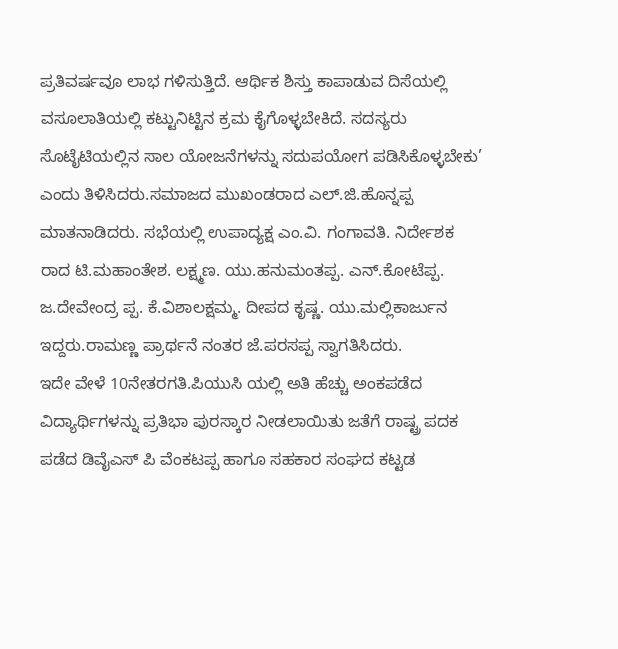ಪ್ರತಿವರ್ಷವೂ ಲಾಭ ಗಳಿಸುತ್ತಿದೆ. ಆರ್ಥಿಕ ಶಿಸ್ತು ಕಾಪಾಡುವ ದಿಸೆಯಲ್ಲಿ ವಸೂಲಾತಿಯಲ್ಲಿ ಕಟ್ಟುನಿಟ್ಟಿನ ಕ್ರಮ ಕೈಗೊಳ್ಳಬೇಕಿದೆ. ಸದಸ್ಯರು ಸೊಟೈಟಿಯಲ್ಲಿನ ಸಾಲ ಯೋಜನೆಗಳನ್ನು ಸದುಪಯೋಗ ಪಡಿಸಿಕೊಳ್ಳಬೇಕು’ ಎಂದು ತಿಳಿಸಿದರು.ಸಮಾಜದ ಮುಖಂಡರಾದ ಎಲ್.ಜಿ.ಹೊನ್ನಪ್ಪ ಮಾತನಾಡಿದರು. ಸಭೆಯಲ್ಲಿ ಉಪಾದ್ಯಕ್ಷ ಎಂ.ವಿ. ಗಂಗಾವತಿ. ನಿರ್ದೇಶಕ ರಾದ ಟಿ.ಮಹಾಂತೇಶ. ಲಕ್ಷ್ಮಣ. ಯು.ಹನುಮಂತಪ್ಪ. ಎನ್.ಕೋಟೆಪ್ಪ. ಜ.ದೇವೇಂದ್ರ ಪ್ಪ. ಕೆ.ವಿಶಾಲಕ್ಷಮ್ಮ. ದೀಪದ ಕೃಷ್ಣ. ಯು.ಮಲ್ಲಿಕಾರ್ಜುನ ಇದ್ದರು.ರಾಮಣ್ಣ ಪ್ರಾರ್ಥನೆ ನಂತರ ಜೆ.ಪರಸಪ್ಪ ಸ್ವಾಗತಿಸಿದರು.
ಇದೇ ವೇಳೆ 10ನೇತರಗತಿ.ಪಿಯುಸಿ ಯಲ್ಲಿ ಅತಿ ಹೆಚ್ಚು ಅಂಕಪಡೆದ ವಿದ್ಯಾರ್ಥಿಗಳನ್ನು ಪ್ರತಿಭಾ ಪುರಸ್ಕಾರ ನೀಡಲಾಯಿತು ಜತೆಗೆ ರಾಷ್ಟ್ರ ಪದಕ ಪಡೆದ ಡಿವೈಎಸ್ ಪಿ ವೆಂಕಟಪ್ಪ ಹಾಗೂ ಸಹಕಾರ ಸಂಘದ ಕಟ್ಟಡ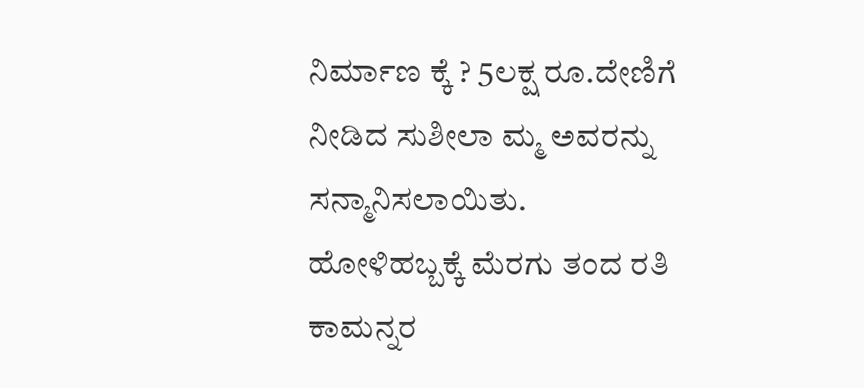ನಿರ್ಮಾಣ ಕ್ಕೆ ? 5ಲಕ್ಷ ರೂ.ದೇಣಿಗೆ ನೀಡಿದ ಸುಶೀಲಾ ಮ್ಮ ಅವರನ್ನು ಸನ್ಮಾನಿಸಲಾಯಿತು.
ಹೋಳಿಹಬ್ಬಕ್ಕೆ ಮೆರಗು ತಂದ ರತಿ ಕಾಮನ್ನರ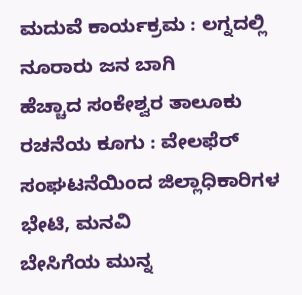ಮದುವೆ ಕಾರ್ಯಕ್ರಮ : ಲಗ್ನದಲ್ಲಿ ನೂರಾರು ಜನ ಬಾಗಿ
ಹೆಚ್ಚಾದ ಸಂಕೇಶ್ವರ ತಾಲೂಕು ರಚನೆಯ ಕೂಗು : ವೇಲಫೆರ್ ಸಂಘಟನೆಯಿಂದ ಜಿಲ್ಲಾಧಿಕಾರಿಗಳ ಭೇಟಿ, ಮನವಿ
ಬೇಸಿಗೆಯ ಮುನ್ನ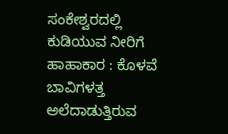ಸಂಕೇಶ್ವರದಲ್ಲಿ ಕುಡಿಯುವ ನೀರಿಗೆ ಹಾಹಾಕಾರ : ಕೊಳವೆ ಬಾವಿಗಳತ್ತ ಅಲೆದಾಡುತ್ತಿರುವ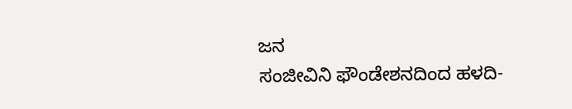ಜನ
ಸಂಜೀವಿನಿ ಫೌಂಡೇಶನದಿಂದ ಹಳದಿ-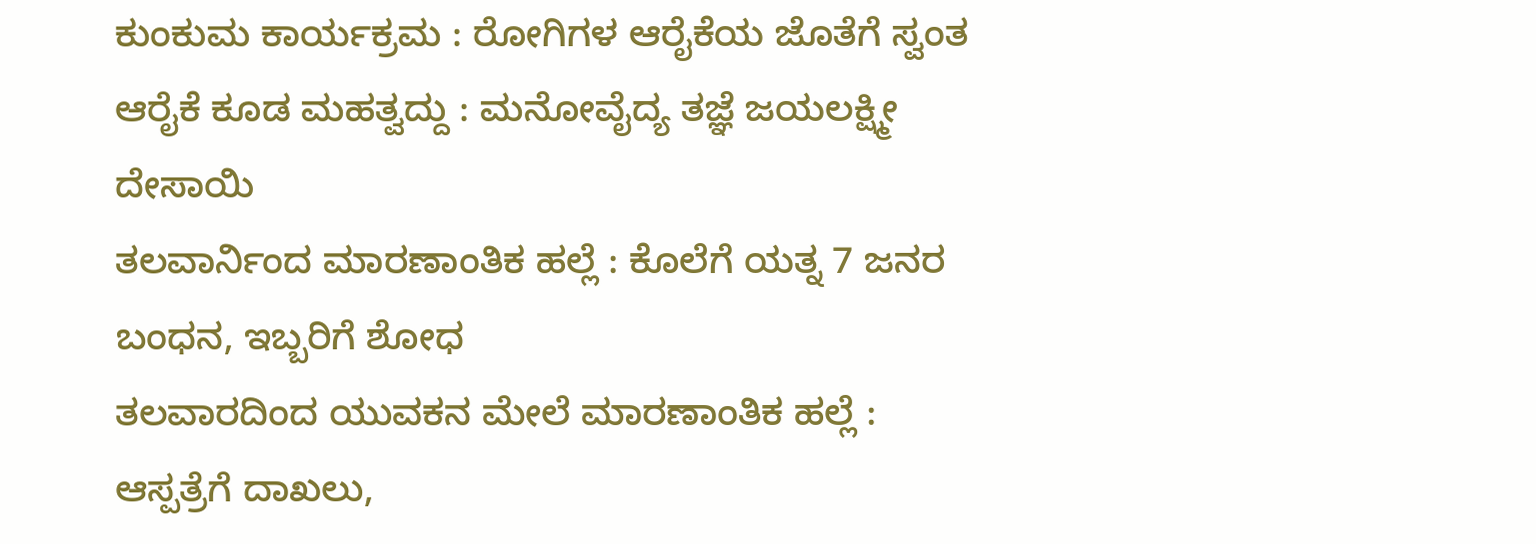ಕುಂಕುಮ ಕಾರ್ಯಕ್ರಮ : ರೋಗಿಗಳ ಆರೈಕೆಯ ಜೊತೆಗೆ ಸ್ವಂತ ಆರೈಕೆ ಕೂಡ ಮಹತ್ವದ್ದು : ಮನೋವೈದ್ಯ ತಜ್ಞೆ ಜಯಲಕ್ಷ್ಮೀ ದೇಸಾಯಿ
ತಲವಾರ್ನಿಂದ ಮಾರಣಾಂತಿಕ ಹಲ್ಲೆ : ಕೊಲೆಗೆ ಯತ್ನ 7 ಜನರ ಬಂಧನ, ಇಬ್ಬರಿಗೆ ಶೋಧ
ತಲವಾರದಿಂದ ಯುವಕನ ಮೇಲೆ ಮಾರಣಾಂತಿಕ ಹಲ್ಲೆ : ಆಸ್ಪತ್ರೆಗೆ ದಾಖಲು,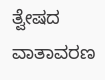ತ್ವೇಷದ ವಾತಾವರಣ